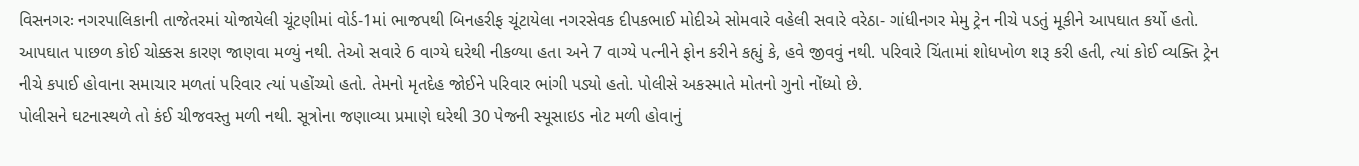વિસનગરઃ નગરપાલિકાની તાજેતરમાં યોજાયેલી ચૂંટણીમાં વોર્ડ-1માં ભાજપથી બિનહરીફ ચૂંટાયેલા નગરસેવક દીપકભાઈ મોદીએ સોમવારે વહેલી સવારે વરેઠા- ગાંધીનગર મેમુ ટ્રેન નીચે પડતું મૂકીને આપઘાત કર્યો હતો. આપઘાત પાછળ કોઈ ચોક્કસ કારણ જાણવા મળ્યું નથી. તેઓ સવારે 6 વાગ્યે ઘરેથી નીકળ્યા હતા અને 7 વાગ્યે પત્નીને ફોન કરીને કહ્યું કે, હવે જીવવું નથી. પરિવારે ચિંતામાં શોધખોળ શરૂ કરી હતી, ત્યાં કોઈ વ્યક્તિ ટ્રેન નીચે કપાઈ હોવાના સમાચાર મળતાં પરિવાર ત્યાં પહોંચ્યો હતો. તેમનો મૃતદેહ જોઈને પરિવાર ભાંગી પડ્યો હતો. પોલીસે અકસ્માતે મોતનો ગુનો નોંધ્યો છે.
પોલીસને ઘટનાસ્થળે તો કંઈ ચીજવસ્તુ મળી નથી. સૂત્રોના જણાવ્યા પ્રમાણે ઘરેથી 30 પેજની સ્યૂસાઇડ નોટ મળી હોવાનું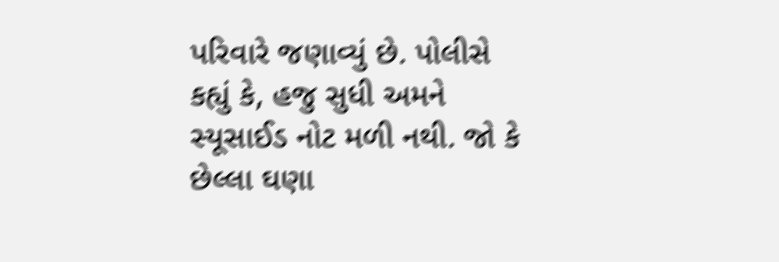પરિવારે જણાવ્યું છે. પોલીસે કહ્યું કે, હજુ સુધી અમને સ્યૂસાઈડ નોટ મળી નથી. જો કે છેલ્લા ઘણા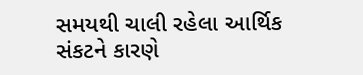સમયથી ચાલી રહેલા આર્થિક સંકટને કારણે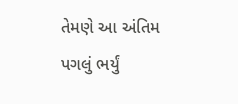તેમણે આ અંતિમ પગલું ભર્યું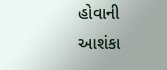હોવાની આશંકા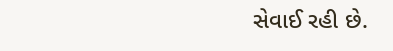સેવાઈ રહી છે.